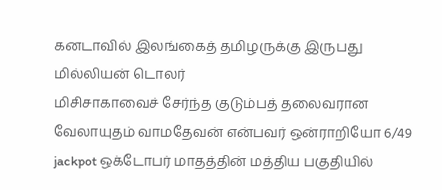கனடாவில் இலங்கைத் தமிழருக்கு இருபது மில்லியன் டொலர்
மிசிசாகாவைச் சேர்ந்த குடும்பத் தலைவரான வேலாயுதம் வாமதேவன் என்பவர் ஒன்ராறியோ 6/49 jackpot ஒக்டோபர் மாதத்தின் மத்திய பகுதியில்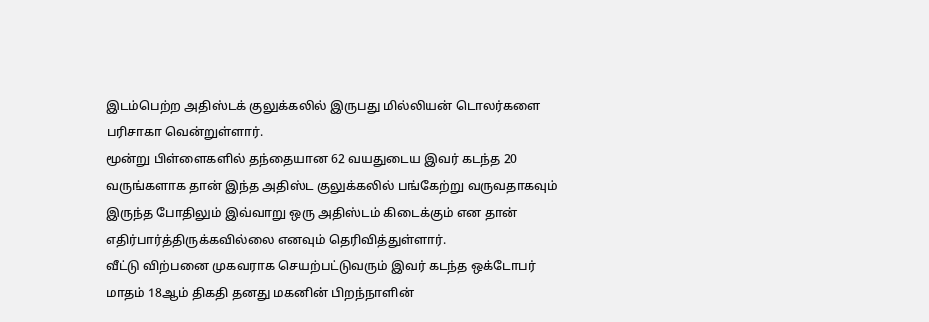இடம்பெற்ற அதிஸ்டக் குலுக்கலில் இருபது மில்லியன் டொலர்களை பரிசாகா வென்றுள்ளார்.
மூன்று பிள்ளைகளில் தந்தையான 62 வயதுடைய இவர் கடந்த 20 வருங்களாக தான் இந்த அதிஸ்ட குலுக்கலில் பங்கேற்று வருவதாகவும் இருந்த போதிலும் இவ்வாறு ஒரு அதிஸ்டம் கிடைக்கும் என தான் எதிர்பார்த்திருக்கவில்லை எனவும் தெரிவித்துள்ளார்.
வீட்டு விற்பனை முகவராக செயற்பட்டுவரும் இவர் கடந்த ஒக்டோபர் மாதம் 18ஆம் திகதி தனது மகனின் பிறந்நாளின்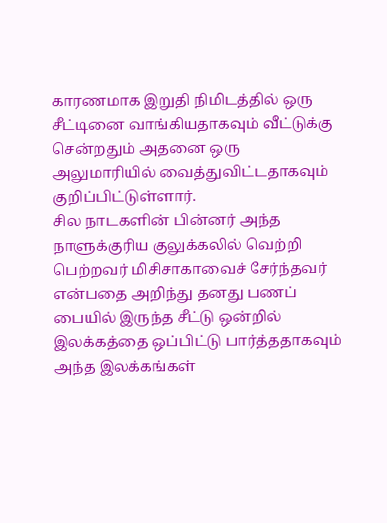காரணமாக இறுதி நிமிடத்தில் ஒரு சீட்டினை வாங்கியதாகவும் வீட்டுக்கு சென்றதும் அதனை ஒரு அலுமாரியில் வைத்துவிட்டதாகவும் குறிப்பிட்டுள்ளார்.
சில நாடகளின் பின்னர் அந்த நாளுக்குரிய குலுக்கலில் வெற்றி பெற்றவர் மிசிசாகாவைச் சேர்ந்தவர் என்பதை அறிந்து தனது பணப் பையில் இருந்த சீட்டு ஒன்றில் இலக்கத்தை ஒப்பிட்டு பார்த்ததாகவும் அந்த இலக்கங்கள்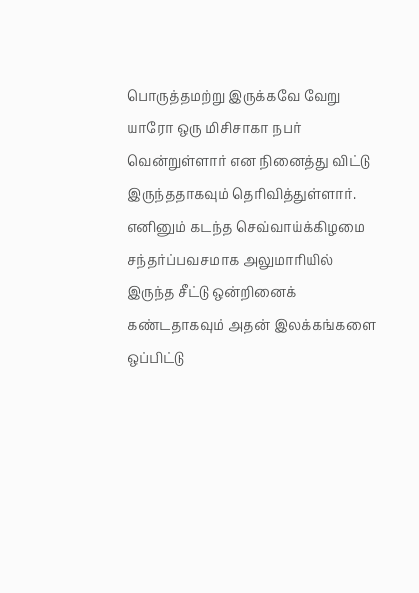பொருத்தமற்று இருக்கவே வேறு யாரோ ஒரு மிசிசாகா நபர் வென்றுள்ளார் என நினைத்து விட்டு இருந்ததாகவும் தெரிவித்துள்ளார்.
எனினும் கடந்த செவ்வாய்க்கிழமை சந்தர்ப்பவசமாக அலுமாரியில் இருந்த சீட்டு ஒன்றினைக் கண்டதாகவும் அதன் இலக்கங்களை ஒப்பிட்டு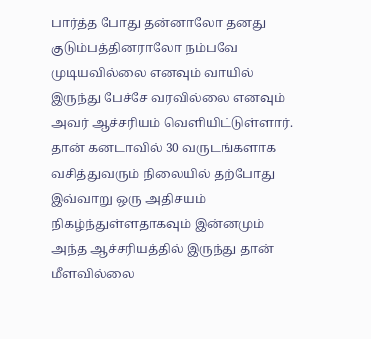பார்த்த போது தன்னாலோ தனது குடும்பத்தினராலோ நம்பவே முடியவில்லை எனவும் வாயில் இருந்து பேச்சே வரவில்லை எனவும் அவர் ஆச்சரியம் வெளியிட்டுள்ளார்.
தான் கனடாவில் 30 வருடங்களாக வசித்துவரும் நிலையில் தற்போது இவ்வாறு ஒரு அதிசயம் நிகழ்ந்துள்ளதாகவும் இன்னமும் அந்த ஆச்சரியத்தில் இருந்து தான் மீளவில்லை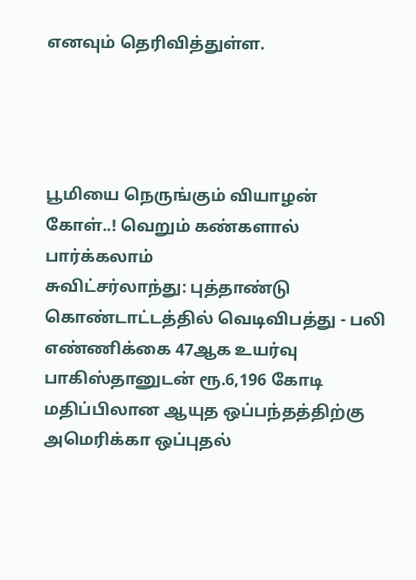எனவும் தெரிவித்துள்ள.




பூமியை நெருங்கும் வியாழன் கோள்..! வெறும் கண்களால் பார்க்கலாம்
சுவிட்சர்லாந்து: புத்தாண்டு கொண்டாட்டத்தில் வெடிவிபத்து - பலி எண்ணிக்கை 47ஆக உயர்வு
பாகிஸ்தானுடன் ரூ.6,196 கோடி மதிப்பிலான ஆயுத ஒப்பந்தத்திற்கு அமெரிக்கா ஒப்புதல்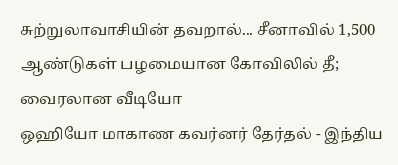சுற்றுலாவாசியின் தவறால்... சீனாவில் 1,500 ஆண்டுகள் பழமையான கோவிலில் தீ; வைரலான வீடியோ
ஒஹியோ மாகாண கவர்னர் தேர்தல் - இந்திய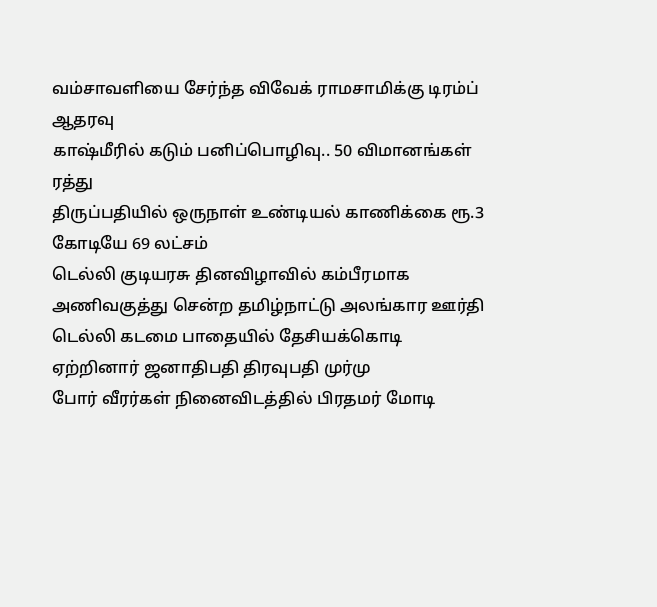வம்சாவளியை சேர்ந்த விவேக் ராமசாமிக்கு டிரம்ப் ஆதரவு
காஷ்மீரில் கடும் பனிப்பொழிவு.. 50 விமானங்கள் ரத்து
திருப்பதியில் ஒருநாள் உண்டியல் காணிக்கை ரூ.3 கோடியே 69 லட்சம்
டெல்லி குடியரசு தினவிழாவில் கம்பீரமாக அணிவகுத்து சென்ற தமிழ்நாட்டு அலங்கார ஊர்தி
டெல்லி கடமை பாதையில் தேசியக்கொடி ஏற்றினார் ஜனாதிபதி திரவுபதி முர்மு
போர் வீரர்கள் நினைவிடத்தில் பிரதமர் மோடி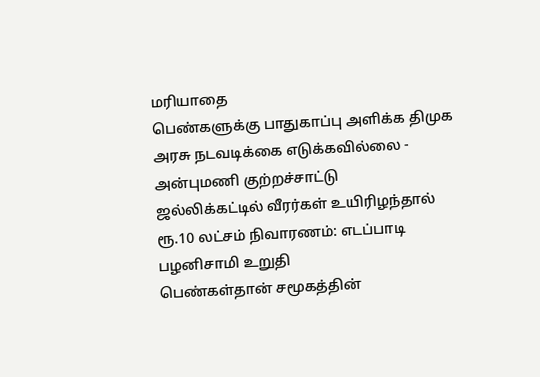மரியாதை
பெண்களுக்கு பாதுகாப்பு அளிக்க திமுக அரசு நடவடிக்கை எடுக்கவில்லை - அன்புமணி குற்றச்சாட்டு
ஜல்லிக்கட்டில் வீரர்கள் உயிரிழந்தால் ரூ.10 லட்சம் நிவாரணம்: எடப்பாடி பழனிசாமி உறுதி
பெண்கள்தான் சமூகத்தின்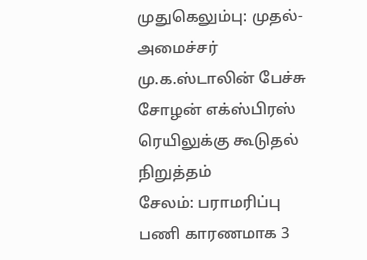முதுகெலும்பு: முதல்-அமைச்சர் மு.க.ஸ்டாலின் பேச்சு
சோழன் எக்ஸ்பிரஸ் ரெயிலுக்கு கூடுதல் நிறுத்தம்
சேலம்: பராமரிப்பு பணி காரணமாக 3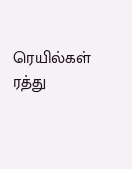ரெயில்கள் ரத்து